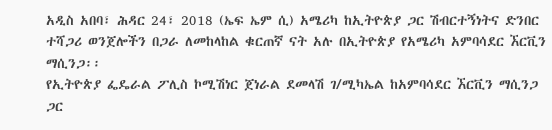አዲስ አበባ፣ ሕዳር 24፣ 2018 (ኤፍ ኤም ሲ) አሜሪካ ከኢትዮጵያ ጋር ሽብርተኝነትና ድንበር ተሻጋሪ ወንጀሎችን በጋራ ለመከላከል ቁርጠኛ ናት አሉ በኢትዮጵያ የአሜሪካ አምባሳደር ኧርቪን ማሲንጋ፡፡
የኢትዮጵያ ፌዴራል ፖሊስ ኮሚሽነር ጀነራል ደመላሽ ገ/ሚካኤል ከአምባሳደር ኧርቪን ማሲንጋ ጋር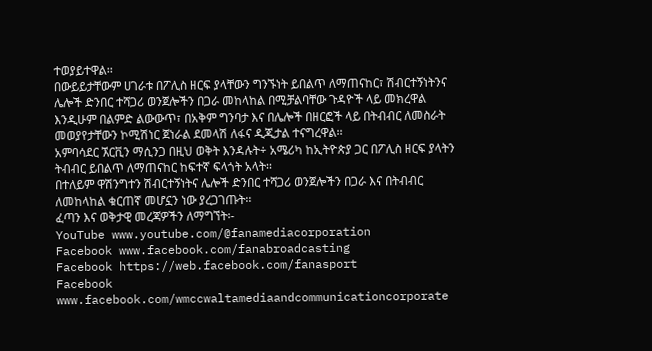ተወያይተዋል፡፡
በውይይታቸውም ሀገራቱ በፖሊስ ዘርፍ ያላቸውን ግንኙነት ይበልጥ ለማጠናከር፣ ሽብርተኝነትንና ሌሎች ድንበር ተሻጋሪ ወንጀሎችን በጋራ መከላከል በሚቻልባቸው ጉዳዮች ላይ መክረዋል
እንዲሁም በልምድ ልውውጥ፣ በአቅም ግንባታ እና በሌሎች በዘርፎች ላይ በትብብር ለመስራት መወያየታቸውን ኮሚሽነር ጀነራል ደመላሽ ለፋና ዲጂታል ተናግረዋል፡፡
አምባሳደር ኧርቪን ማሲንጋ በዚህ ወቅት እንዳሉት÷ አሜሪካ ከኢትዮጵያ ጋር በፖሊስ ዘርፍ ያላትን ትብብር ይበልጥ ለማጠናከር ከፍተኛ ፍላጎት አላት፡፡
በተለይም ዋሽንግተን ሽብርተኝነትና ሌሎች ድንበር ተሻጋሪ ወንጀሎችን በጋራ እና በትብብር ለመከላከል ቁርጠኛ መሆኗን ነው ያረጋገጡት፡፡
ፈጣን እና ወቅታዊ መረጃዎችን ለማግኘት፡-
YouTube www.youtube.com/@fanamediacorporation
Facebook www.facebook.com/fanabroadcasting
Facebook https://web.facebook.com/fanasport
Facebook www.facebook.com/wmccwaltamediaandcommunicationcorporate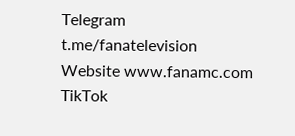Telegram t.me/fanatelevision
Website www.fanamc.com
TikTok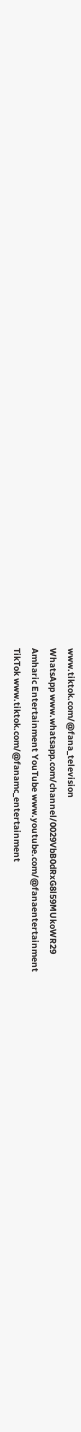www.tiktok.com/@fana_television
WhatsApp www.whatsapp.com/channel/0029VbB0dRxG8l59MUkoWR29
Amharic Entertainment YouTube www.youtube.com/@fanaentertainment
TikTok www.tiktok.com/@fanamc_entertainment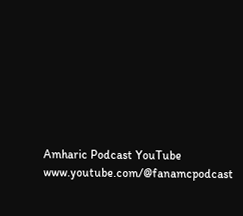Amharic Podcast YouTube www.youtube.com/@fanamcpodcast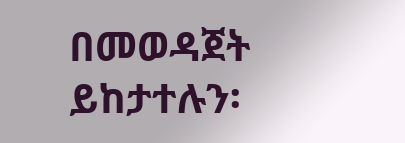በመወዳጀት ይከታተሉን፡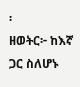፡
ዘወትር፦ ከእኛ ጋር ስለሆኑ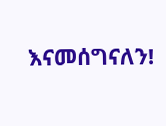እናመሰግናለን!